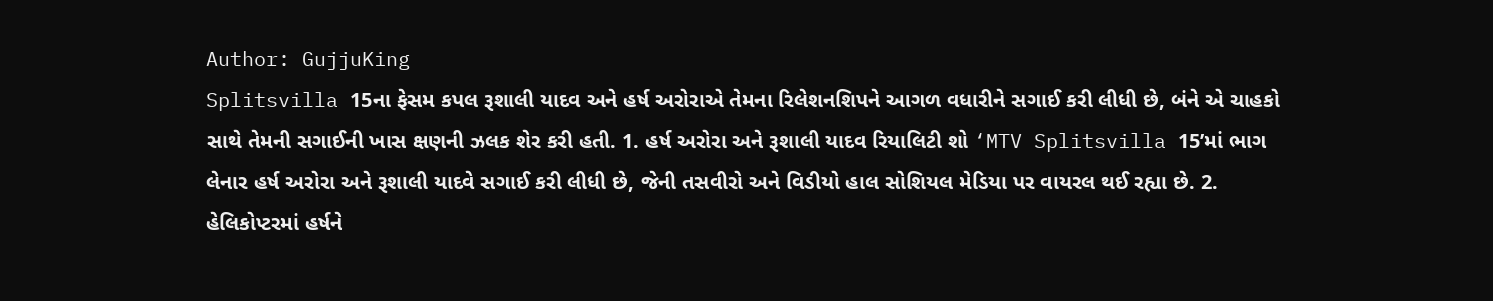Author: GujjuKing
Splitsvilla 15ના ફેસમ કપલ રૂશાલી યાદવ અને હર્ષ અરોરાએ તેમના રિલેશનશિપને આગળ વધારીને સગાઈ કરી લીધી છે, બંને એ ચાહકો સાથે તેમની સગાઈની ખાસ ક્ષણની ઝલક શેર કરી હતી. 1. હર્ષ અરોરા અને રૂશાલી યાદવ રિયાલિટી શો ‘MTV Splitsvilla 15’માં ભાગ લેનાર હર્ષ અરોરા અને રૂશાલી યાદવે સગાઈ કરી લીધી છે, જેની તસવીરો અને વિડીયો હાલ સોશિયલ મેડિયા પર વાયરલ થઈ રહ્યા છે. 2. હેલિકોપ્ટરમાં હર્ષને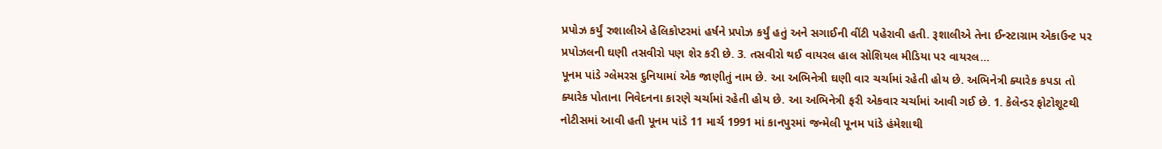પ્રપોઝ કર્યું રુશાલીએ હેલિકોપ્ટરમાં હર્ષને પ્રપોઝ કર્યું હતું અને સગાઈની વીંટી પહેરાવી હતી. રૂશાલીએ તેના ઈન્સ્ટાગ્રામ એકાઉન્ટ પર પ્રપોઝલની ઘણી તસવીરો પણ શેર કરી છે. 3. તસવીરો થઈ વાયરલ હાલ સોશિયલ મીડિયા પર વાયરલ…
પૂનમ પાંડે ગ્લેમરસ દુનિયામાં એક જાણીતું નામ છે. આ અભિનેત્રી ઘણી વાર ચર્ચામાં રહેતી હોય છે. અભિનેત્રી ક્યારેક કપડા તો ક્યારેક પોતાના નિવેદનના કારણે ચર્ચામાં રહેતી હોય છે. આ અભિનેત્રી ફરી એકવાર ચર્ચામાં આવી ગઈ છે. 1. કેલેન્ડર ફોટોશૂટથી નોટીસમાં આવી હતી પૂનમ પાંડે 11 માર્ચ 1991 માં કાનપુરમાં જન્મેલી પૂનમ પાંડે હંમેશાથી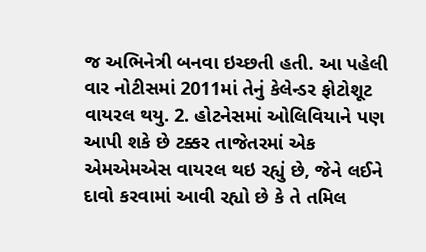જ અભિનેત્રી બનવા ઇચ્છતી હતી. આ પહેલી વાર નોટીસમાં 2011માં તેનું કેલેન્ડર ફોટોશૂટ વાયરલ થયુ. 2. હોટનેસમાં ઓલિવિયાને પણ આપી શકે છે ટક્કર તાજેતરમાં એક એમએમએસ વાયરલ થઇ રહ્યું છે, જેને લઈને દાવો કરવામાં આવી રહ્યો છે કે તે તમિલ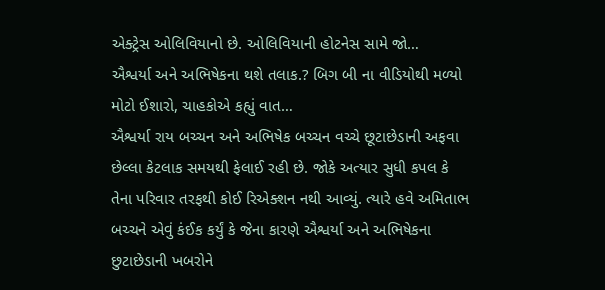એક્ટ્રેસ ઓલિવિયાનો છે. ઓલિવિયાની હોટનેસ સામે જો…
ઐશ્વર્યા અને અભિષેકના થશે તલાક.? બિગ બી ના વીડિયોથી મળ્યો મોટો ઈશારો, ચાહકોએ કહ્યું વાત…
ઐશ્વર્યા રાય બચ્ચન અને અભિષેક બચ્ચન વચ્ચે છૂટાછેડાની અફવા છેલ્લા કેટલાક સમયથી ફેલાઈ રહી છે. જોકે અત્યાર સુધી કપલ કે તેના પરિવાર તરફથી કોઈ રિએક્શન નથી આવ્યું. ત્યારે હવે અમિતાભ બચ્ચને એવું કંઈક કર્યું કે જેના કારણે ઐશ્વર્યા અને અભિષેકના છુટાછેડાની ખબરોને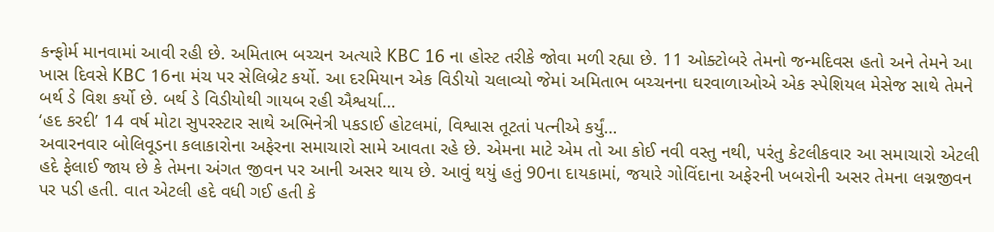કન્ફોર્મ માનવામાં આવી રહી છે. અમિતાભ બચ્ચન અત્યારે KBC 16 ના હોસ્ટ તરીકે જોવા મળી રહ્યા છે. 11 ઓક્ટોબરે તેમનો જન્મદિવસ હતો અને તેમને આ ખાસ દિવસે KBC 16ના મંચ પર સેલિબ્રેટ કર્યો. આ દરમિયાન એક વિડીયો ચલાવ્યો જેમાં અમિતાભ બચ્ચનના ઘરવાળાઓએ એક સ્પેશિયલ મેસેજ સાથે તેમને બર્થ ડે વિશ કર્યો છે. બર્થ ડે વિડીયોથી ગાયબ રહી ઐશ્વર્યા…
‘હદ કરદી’ 14 વર્ષ મોટા સુપરસ્ટાર સાથે અભિનેત્રી પકડાઈ હોટલમાં, વિશ્વાસ તૂટતાં પત્નીએ કર્યું…
અવારનવાર બોલિવૂડના કલાકારોના અફેરના સમાચારો સામે આવતા રહે છે. એમના માટે એમ તો આ કોઈ નવી વસ્તુ નથી, પરંતુ કેટલીકવાર આ સમાચારો એટલી હદે ફેલાઈ જાય છે કે તેમના અંગત જીવન પર આની અસર થાય છે. આવું થયું હતું 90ના દાયકામાં, જયારે ગોવિંદાના અફેરની ખબરોની અસર તેમના લગ્નજીવન પર પડી હતી. વાત એટલી હદે વધી ગઈ હતી કે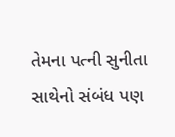તેમના પત્ની સુનીતા સાથેનો સંબંધ પણ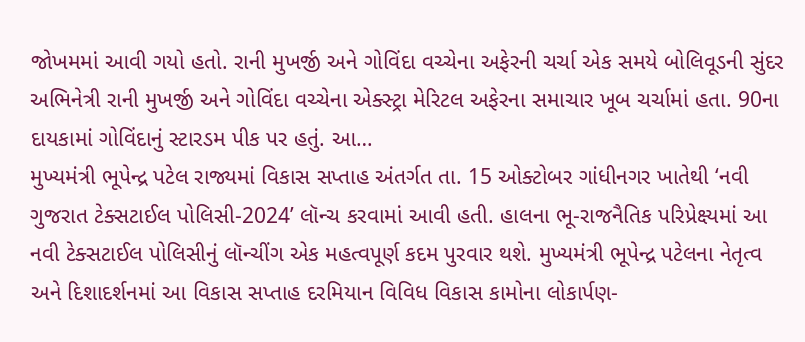જોખમમાં આવી ગયો હતો. રાની મુખર્જી અને ગોવિંદા વચ્ચેના અફેરની ચર્ચા એક સમયે બોલિવૂડની સુંદર અભિનેત્રી રાની મુખર્જી અને ગોવિંદા વચ્ચેના એક્સ્ટ્રા મેરિટલ અફેરના સમાચાર ખૂબ ચર્ચામાં હતા. 90ના દાયકામાં ગોવિંદાનું સ્ટારડમ પીક પર હતું. આ…
મુખ્યમંત્રી ભૂપેન્દ્ર પટેલ રાજ્યમાં વિકાસ સપ્તાહ અંતર્ગત તા. 15 ઓક્ટોબર ગાંધીનગર ખાતેથી ‘નવી ગુજરાત ટેક્સટાઈલ પોલિસી-2024’ લૉન્ચ કરવામાં આવી હતી. હાલના ભૂ-રાજનૈતિક પરિપ્રેક્ષ્યમાં આ નવી ટેક્સટાઈલ પોલિસીનું લૉન્ચીંગ એક મહત્વપૂર્ણ કદમ પુરવાર થશે. મુખ્યમંત્રી ભૂપેન્દ્ર પટેલના નેતૃત્વ અને દિશાદર્શનમાં આ વિકાસ સપ્તાહ દરમિયાન વિવિધ વિકાસ કામોના લોકાર્પણ-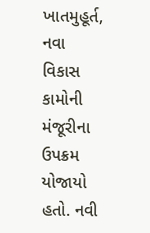ખાતમુહૂર્ત, નવા વિકાસ કામોની મંજૂરીના ઉપક્રમ યોજાયો હતો. નવી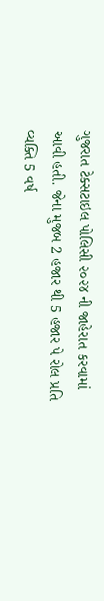ગુજરાત ટેક્સટાઇલ પોલિસી ૨૦૨૪ ની જાહેરાત કરવામાં આવી હતી. જેના મુજબ 2 હજાર થી 5 હજાર પે રોલ પ્રતિ વ્યક્તિ 5 વર્ષ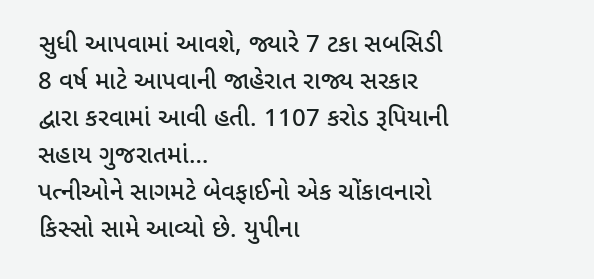સુધી આપવામાં આવશે, જ્યારે 7 ટકા સબસિડી 8 વર્ષ માટે આપવાની જાહેરાત રાજ્ય સરકાર દ્વારા કરવામાં આવી હતી. 1107 કરોડ રૂપિયાની સહાય ગુજરાતમાં…
પત્નીઓને સાગમટે બેવફાઈનો એક ચોંકાવનારો કિસ્સો સામે આવ્યો છે. યુપીના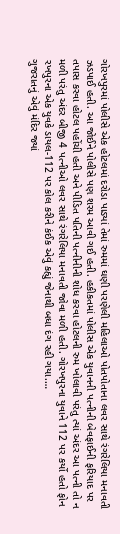ગોરખપુરમાં પોલીસે એક હોટલમાં દરોડા પાડ્યાં તેમાં રુમમાં ઘણી પરણેલી મહિલાઓ પોતપોતાના લવર સાથે રંગરેલિયા મનાવતી ઝડપાઈ હતી. આ જોઈને પોલીસે પણ શરમ આવી ગઈ હતી. હકીકતમાં પોલીસ એક યુવાનની પત્નીની બેવફાઈની ફરિયાદ પર તપાસ કરવા હોટલ પહોંચી હતી અને પીડિત પતિની પત્નીનીની શોધ કરવા હોટલની રુમ ખોલાવી પરંતુ ત્યાં અંદર આ પત્ની તો ન મળી પરંતુ અંદર બીજી 4 પત્નીઓ લવર સાથે રંગરેલિયા મનાવતી જોવા મળી હતી. ગોરખપુરના યુવાને 112 પર કર્યો હતો ફોન રખપુરના એક યુવકે ડાયલ-112 પર કોલ કરીને કંઈક એવું કહ્યું જેનાથી બધા દંગ રહી ગયા.…
ગુજરાતનું એવું મંદિર જ્યાં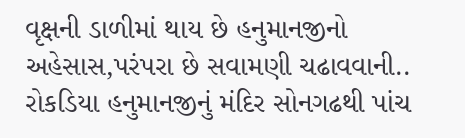વૃક્ષની ડાળીમાં થાય છે હનુમાનજીનો અહેસાસ,પરંપરા છે સવામણી ચઢાવવાની..
રોકડિયા હનુમાનજીનું મંદિર સોનગઢથી પાંચ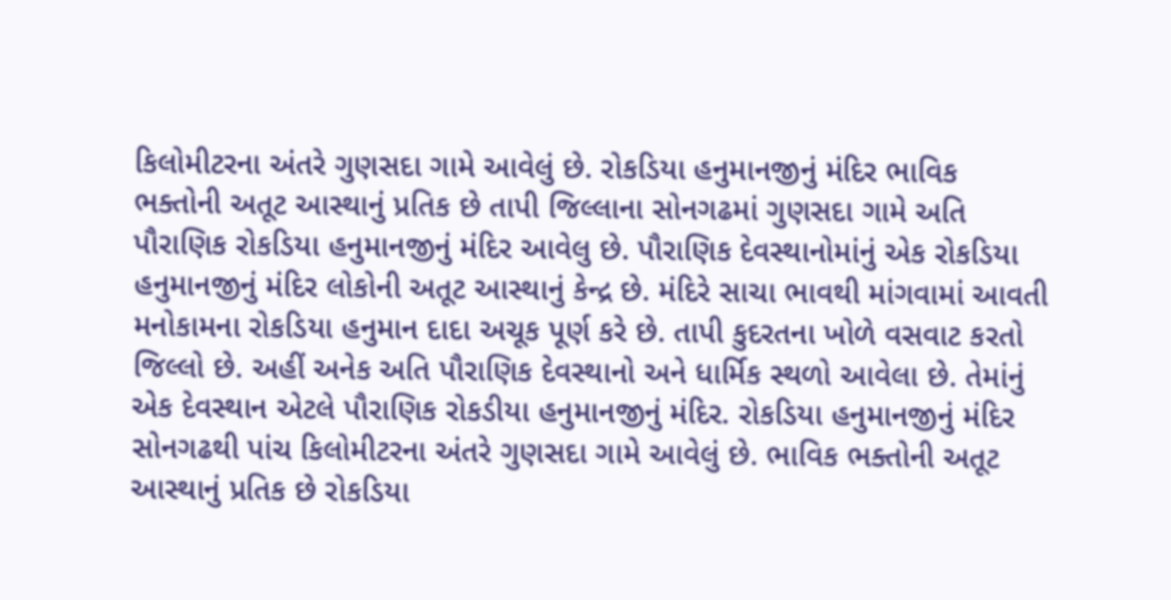કિલોમીટરના અંતરે ગુણસદા ગામે આવેલું છે. રોકડિયા હનુમાનજીનું મંદિર ભાવિક ભક્તોની અતૂટ આસ્થાનું પ્રતિક છે તાપી જિલ્લાના સોનગઢમાં ગુણસદા ગામે અતિ પૌરાણિક રોકડિયા હનુમાનજીનું મંદિર આવેલુ છે. પૌરાણિક દેવસ્થાનોમાંનું એક રોકડિયા હનુમાનજીનું મંદિર લોકોની અતૂટ આસ્થાનું કેન્દ્ર છે. મંદિરે સાચા ભાવથી માંગવામાં આવતી મનોકામના રોકડિયા હનુમાન દાદા અચૂક પૂર્ણ કરે છે. તાપી કુદરતના ખોળે વસવાટ કરતો જિલ્લો છે. અહીં અનેક અતિ પૌરાણિક દેવસ્થાનો અને ધાર્મિક સ્થળો આવેલા છે. તેમાંનું એક દેવસ્થાન એટલે પૌરાણિક રોકડીયા હનુમાનજીનું મંદિર. રોકડિયા હનુમાનજીનું મંદિર સોનગઢથી પાંચ કિલોમીટરના અંતરે ગુણસદા ગામે આવેલું છે. ભાવિક ભક્તોની અતૂટ આસ્થાનું પ્રતિક છે રોકડિયા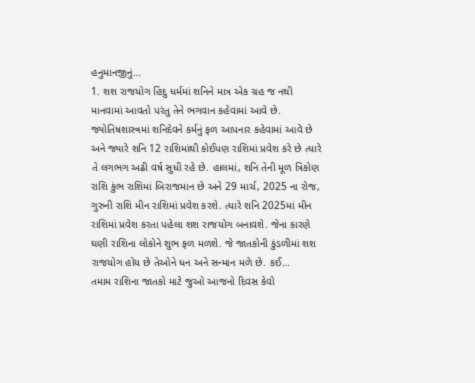હનુમાનજીનું…
1. શશ રાજયોગ હિંદુ ધર્મમાં શનિને માત્ર એક ગ્રહ જ નથી માનવામાં આવતો પરંતુ તેને ભગવાન કહેવામાં આવે છે. જ્યોતિષશાસ્ત્રમાં શનિદેવને કર્મનું ફળ આપનાર કહેવામાં આવે છે અને જ્યારે શનિ 12 રાશિમાંથી કોઈપણ રાશિમાં પ્રવેશ કરે છે ત્યારે તે લગભગ અઢી વર્ષ સુધી રહે છે. હાલમાં, શનિ તેની મૂળ ત્રિકોણ રાશિ કુંભ રાશિમાં બિરાજમાન છે અને 29 માર્ચ, 2025 ના રોજ, ગુરુની રાશિ મીન રાશિમાં પ્રવેશ કરશે. ત્યારે શનિ 2025માં મીન રાશિમાં પ્રવેશ કરતા પહેલા શશ રાજયોગ બનાવશે. જેના કારણે ઘણી રાશિના લોકોને શુભ ફળ મળશે. જે જાતકોની કુંડળીમાં શશ રાજયોગ હોય છે તેઓને ધન અને સન્માન મળે છે. કઈ…
તમામ રાશિના જાતકો માટે જુઓ આજનો દિવસ કેવો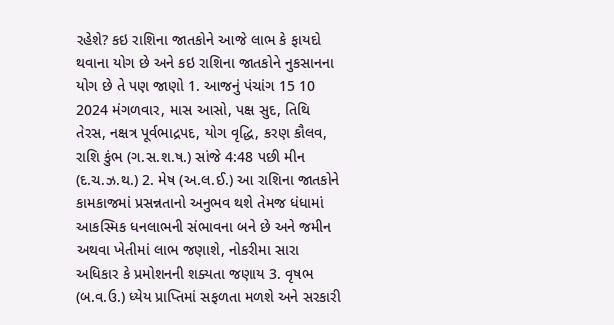રહેશે? કઇ રાશિના જાતકોને આજે લાભ કે ફાયદો થવાના યોગ છે અને કઇ રાશિના જાતકોને નુકસાનના યોગ છે તે પણ જાણો 1. આજનું પંચાંગ 15 10 2024 મંગળવાર, માસ આસો, પક્ષ સુદ, તિથિ તેરસ, નક્ષત્ર પૂર્વભાદ્રપદ, યોગ વૃદ્ધિ, કરણ કૌલવ, રાશિ કુંભ (ગ.સ.શ.ષ.) સાંજે 4:48 પછી મીન (દ.ચ.ઝ.થ.) 2. મેષ (અ.લ.ઈ.) આ રાશિના જાતકોને કામકાજમાં પ્રસન્નતાનો અનુભવ થશે તેમજ ધંધામાં આકસ્મિક ધનલાભની સંભાવના બને છે અને જમીન અથવા ખેતીમાં લાભ જણાશે, નોકરીમા સારા અધિકાર કે પ્રમોશનની શક્યતા જણાય 3. વૃષભ (બ.વ.ઉ.) ધ્યેય પ્રાપ્તિમાં સફળતા મળશે અને સરકારી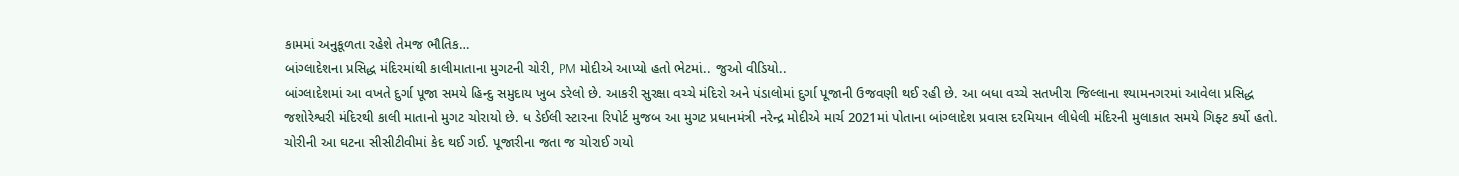કામમાં અનુકૂળતા રહેશે તેમજ ભૌતિક…
બાંગ્લાદેશના પ્રસિદ્ધ મંદિરમાંથી કાલીમાતાના મુગટની ચોરી, PM મોદીએ આપ્યો હતો ભેટમાં.. જુઓ વીડિયો..
બાંગ્લાદેશમાં આ વખતે દુર્ગા પૂજા સમયે હિન્દુ સમુદાય ખુબ ડરેલો છે. આકરી સુરક્ષા વચ્ચે મંદિરો અને પંડાલોમાં દુર્ગા પૂજાની ઉજવણી થઈ રહી છે. આ બધા વચ્ચે સતખીરા જિલ્લાના શ્યામનગરમાં આવેલા પ્રસિદ્ધ જશોરેશ્વરી મંદિરથી કાલી માતાનો મુગટ ચોરાયો છે. ધ ડેઈલી સ્ટારના રિપોર્ટ મુજબ આ મુગટ પ્રધાનમંત્રી નરેન્દ્ર મોદીએ માર્ચ 2021માં પોતાના બાંગ્લાદેશ પ્રવાસ દરમિયાન લીધેલી મંદિરની મુલાકાત સમયે ગિફ્ટ કર્યો હતો. ચોરીની આ ઘટના સીસીટીવીમાં કેદ થઈ ગઈ. પૂજારીના જતા જ ચોરાઈ ગયો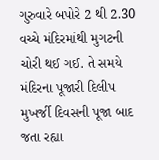ગુરુવારે બપોરે 2 થી 2.30 વચ્ચે મંદિરમાંથી મુગટની ચોરી થઈ ગઈ. તે સમયે મંદિરના પૂજારી દિલીપ મુખર્જી દિવસની પૂજા બાદ જતા રહ્યા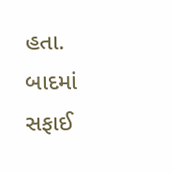હતા. બાદમાં સફાઈ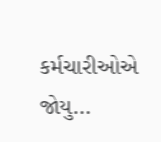કર્મચારીઓએ જોયુ…